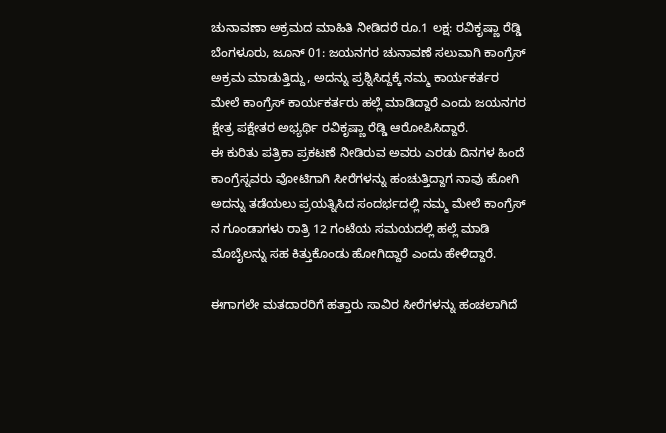ಚುನಾವಣಾ ಅಕ್ರಮದ ಮಾಹಿತಿ ನೀಡಿದರೆ ರೂ.1 ಲಕ್ಷ: ರವಿಕೃಷ್ಣಾ ರೆಡ್ಡಿ
ಬೆಂಗಳೂರು, ಜೂನ್ 01: ಜಯನಗರ ಚುನಾವಣೆ ಸಲುವಾಗಿ ಕಾಂಗ್ರೆಸ್ ಅಕ್ರಮ ಮಾಡುತ್ತಿದ್ದು, ಅದನ್ನು ಪ್ರಶ್ನಿಸಿದ್ದಕ್ಕೆ ನಮ್ಮ ಕಾರ್ಯಕರ್ತರ ಮೇಲೆ ಕಾಂಗ್ರೆಸ್ ಕಾರ್ಯಕರ್ತರು ಹಲ್ಲೆ ಮಾಡಿದ್ದಾರೆ ಎಂದು ಜಯನಗರ ಕ್ಷೇತ್ರ ಪಕ್ಷೇತರ ಅಭ್ಯರ್ಥಿ ರವಿಕೃಷ್ಣಾ ರೆಡ್ಡಿ ಆರೋಪಿಸಿದ್ದಾರೆ.
ಈ ಕುರಿತು ಪತ್ರಿಕಾ ಪ್ರಕಟಣೆ ನೀಡಿರುವ ಅವರು ಎರಡು ದಿನಗಳ ಹಿಂದೆ ಕಾಂಗ್ರೆಸ್ನವರು ವೋಟಿಗಾಗಿ ಸೀರೆಗಳನ್ನು ಹಂಚುತ್ತಿದ್ದಾಗ ನಾವು ಹೋಗಿ ಅದನ್ನು ತಡೆಯಲು ಪ್ರಯತ್ನಿಸಿದ ಸಂದರ್ಭದಲ್ಲಿ ನಮ್ಮ ಮೇಲೆ ಕಾಂಗ್ರೆಸ್ ನ ಗೂಂಡಾಗಳು ರಾತ್ರಿ 12 ಗಂಟೆಯ ಸಮಯದಲ್ಲಿ ಹಲ್ಲೆ ಮಾಡಿ ಮೊಬೈಲನ್ನು ಸಹ ಕಿತ್ತುಕೊಂಡು ಹೋಗಿದ್ದಾರೆ ಎಂದು ಹೇಳಿದ್ದಾರೆ.

ಈಗಾಗಲೇ ಮತದಾರರಿಗೆ ಹತ್ತಾರು ಸಾವಿರ ಸೀರೆಗಳನ್ನು ಹಂಚಲಾಗಿದೆ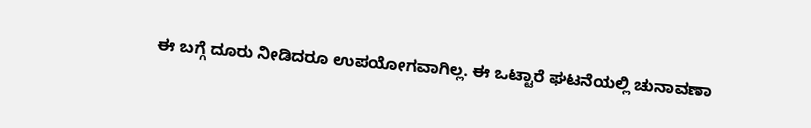ಈ ಬಗ್ಗೆ ದೂರು ನೀಡಿದರೂ ಉಪಯೋಗವಾಗಿಲ್ಲ. ಈ ಒಟ್ಟಾರೆ ಘಟನೆಯಲ್ಲಿ ಚುನಾವಣಾ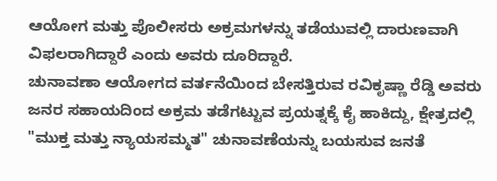ಆಯೋಗ ಮತ್ತು ಪೊಲೀಸರು ಅಕ್ರಮಗಳನ್ನು ತಡೆಯುವಲ್ಲಿ ದಾರುಣವಾಗಿ ವಿಫಲರಾಗಿದ್ದಾರೆ ಎಂದು ಅವರು ದೂರಿದ್ದಾರೆ.
ಚುನಾವಣಾ ಆಯೋಗದ ವರ್ತನೆಯಿಂದ ಬೇಸತ್ತಿರುವ ರವಿಕೃಷ್ಣಾ ರೆಡ್ಡಿ ಅವರು ಜನರ ಸಹಾಯದಿಂದ ಅಕ್ರಮ ತಡೆಗಟ್ಟುವ ಪ್ರಯತ್ನಕ್ಕೆ ಕೈ ಹಾಕಿದ್ದು, ಕ್ಷೇತ್ರದಲ್ಲಿ "ಮುಕ್ತ ಮತ್ತು ನ್ಯಾಯಸಮ್ಮತ" ಚುನಾವಣೆಯನ್ನು ಬಯಸುವ ಜನತೆ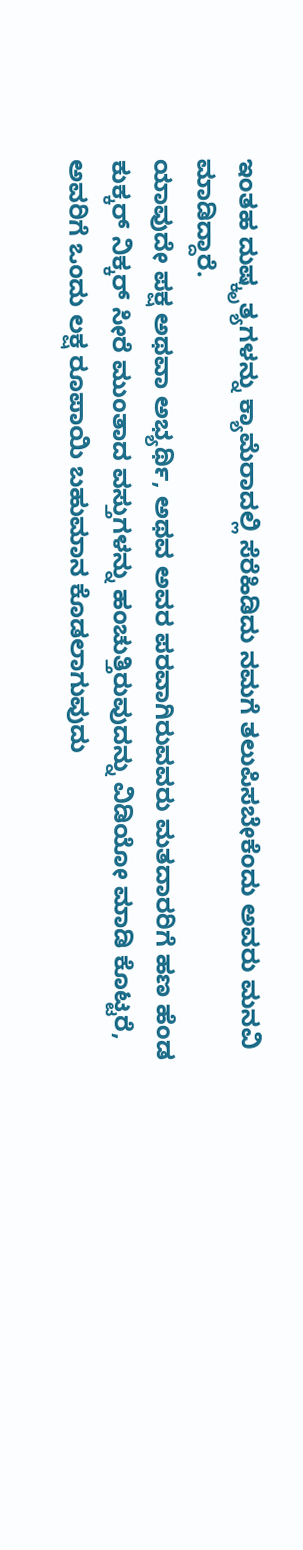ಇಂತಹ ದುಷ್ಕೃತ್ಯಗಳನ್ನು ಕ್ಯಾಮೆರಾದಲ್ಲಿ ಸೆರೆಹಿಡಿದು ನಮಗೆ ತಲುಪಿಸಬೇಕೆಂದು ಅವರು ಮನವಿ ಮಾಡಿದ್ದಾರೆ.
ಯಾವುದೇ ಪಕ್ಷ ಅಥವಾ ಅಭ್ಯರ್ಥಿ, ಅಥವ ಅವರ ಪರವಾಗಿರುವವರು ಮತದಾರರಿಗೆ ಹಣ ಹೆಂಡ ಕುಕ್ಕರ್ ನಿಕ್ಕರ್ ಸೀರೆ ಮುಂತಾದ ವಸ್ತುಗಳನ್ನು ಹಂಚುತ್ತಿರುವುದನ್ನು ವಿಡಿಯೋ ಮಾಡಿ ಕೊಟ್ಟರೆ, ಅವರಿಗೆ ಒಂದು ಲಕ್ಷ ರೂಪಾಯಿ ಬಹುಮಾನ ಕೊಡಲಾಗುವುದು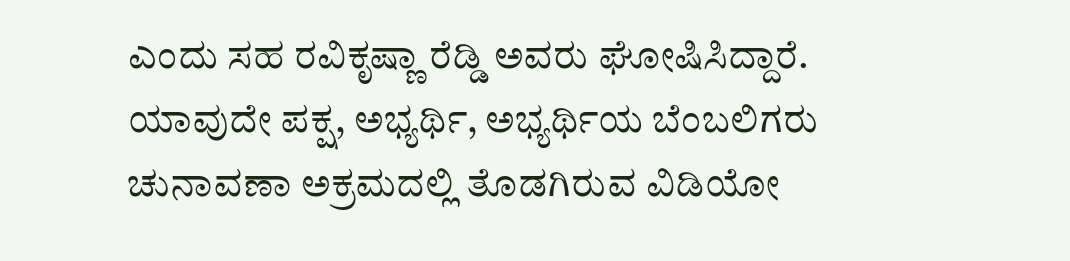ಎಂದು ಸಹ ರವಿಕೃಷ್ಣಾ ರೆಡ್ಡಿ ಅವರು ಘೋಷಿಸಿದ್ದಾರೆ.
ಯಾವುದೇ ಪಕ್ಷ, ಅಭ್ಯರ್ಥಿ, ಅಭ್ಯರ್ಥಿಯ ಬೆಂಬಲಿಗರು ಚುನಾವಣಾ ಅಕ್ರಮದಲ್ಲಿ ತೊಡಗಿರುವ ವಿಡಿಯೋ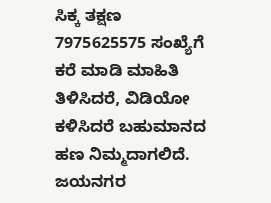ಸಿಕ್ಕ ತಕ್ಷಣ 7975625575 ಸಂಖ್ಯೆಗೆ ಕರೆ ಮಾಡಿ ಮಾಹಿತಿ ತಿಳಿಸಿದರೆ, ವಿಡಿಯೋ ಕಳಿಸಿದರೆ ಬಹುಮಾನದ ಹಣ ನಿಮ್ಮದಾಗಲಿದೆ.
ಜಯನಗರ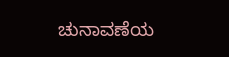ಚುನಾವಣೆಯ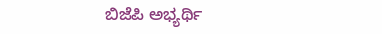ಬಿಜೆಪಿ ಅಭ್ಯರ್ಥಿ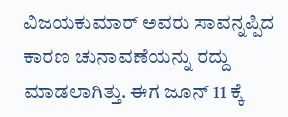ವಿಜಯಕುಮಾರ್ ಅವರು ಸಾವನ್ನಪ್ಪಿದ ಕಾರಣ ಚುನಾವಣೆಯನ್ನು ರದ್ದು ಮಾಡಲಾಗಿತ್ತು. ಈಗ ಜೂನ್ 11 ಕ್ಕೆ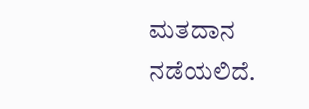ಮತದಾನ ನಡೆಯಲಿದೆ.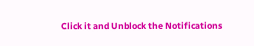Click it and Unblock the Notifications